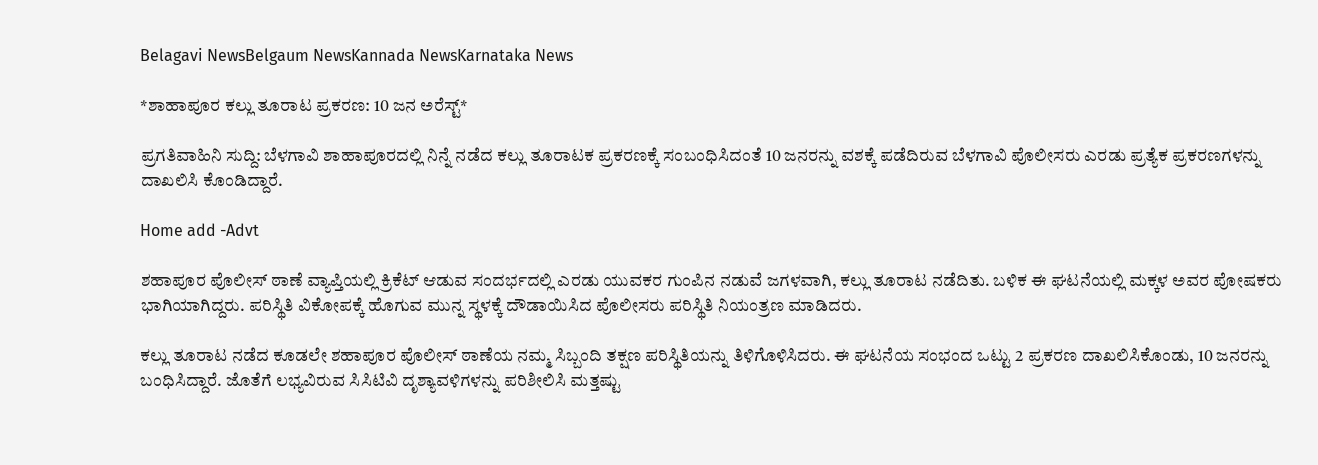Belagavi NewsBelgaum NewsKannada NewsKarnataka News

*ಶಾಹಾಪೂರ ಕಲ್ಲು ತೂರಾಟ ಪ್ರಕರಣ: 10 ಜನ ಅರೆಸ್ಟ್*

ಪ್ರಗತಿವಾಹಿನಿ ಸುದ್ದಿ: ಬೆಳಗಾವಿ ಶಾಹಾಪೂರದಲ್ಲಿ ನಿನ್ನೆ ನಡೆದ ಕಲ್ಲು ತೂರಾಟಕ ಪ್ರಕರಣಕ್ಕೆ ಸಂಬಂಧಿಸಿದಂತೆ 10 ಜನರನ್ನು ವಶಕ್ಕೆ ಪಡೆದಿರುವ ಬೆಳಗಾವಿ ಪೊಲೀಸರು ಎರಡು ಪ್ರತ್ಯೆಕ ಪ್ರಕರಣಗಳನ್ನು ದಾಖಲಿಸಿ ಕೊಂಡಿದ್ದಾರೆ.

Home add -Advt

ಶಹಾಪೂರ ಪೊಲೀಸ್ ಠಾಣೆ ವ್ಯಾಪ್ತಿಯಲ್ಲಿ ಕ್ರಿಕೆಟ್‌ ಆಡುವ ಸಂದರ್ಭದಲ್ಲಿ ಎರಡು ಯುವಕರ ಗುಂಪಿನ ನಡುವೆ ಜಗಳವಾಗಿ, ಕಲ್ಲು ತೂರಾಟ ನಡೆದಿತು. ಬಳಿಕ ಈ ಘಟನೆಯಲ್ಲಿ ಮಕ್ಕಳ ಅವರ ಪೋಷಕರು ಭಾಗಿಯಾಗಿದ್ದರು. ಪರಿಸ್ಥಿತಿ ವಿಕೋಪಕ್ಕೆ ಹೊಗುವ ಮುನ್ನ ಸ್ಥಳಕ್ಕೆ ದೌಡಾಯಿಸಿದ ಪೊಲೀಸರು ಪರಿಸ್ಥಿತಿ ನಿಯಂತ್ರಣ ಮಾಡಿದರು.

ಕಲ್ಲು ತೂರಾಟ ನಡೆದ ಕೂಡಲೇ ಶಹಾಪೂರ ಪೊಲೀಸ್ ಠಾಣೆಯ ನಮ್ಮ ಸಿಬ್ಬಂದಿ ತಕ್ಷಣ ಪರಿಸ್ಥಿತಿಯನ್ನು ತಿಳಿಗೊಳಿಸಿದರು. ಈ ಘಟನೆಯ ಸಂಭಂದ ಒಟ್ಟು 2 ಪ್ರಕರಣ ದಾಖಲಿಸಿಕೊಂಡು, 10 ಜನರನ್ನು ಬಂಧಿಸಿದ್ದಾರೆ. ಜೊತೆಗೆ ಲಭ್ಯವಿರುವ ಸಿಸಿಟಿವಿ ದೃಶ್ಯಾವಳಿಗಳನ್ನು ಪರಿಶೀಲಿಸಿ ಮತ್ತಷ್ಟು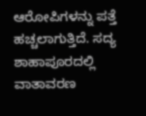ಆರೋಪಿಗಳನ್ನು ಪತ್ತೆ ಹಚ್ಚಲಾಗುತ್ತಿದೆ. ಸದ್ಯ ಶಾಹಾಪೂರದಲ್ಲಿ ವಾತಾವರಣ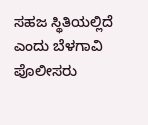ಸಹಜ ಸ್ಥಿತಿಯಲ್ಲಿದೆ ಎಂದು ಬೆಳಗಾವಿ ಪೊಲೀಸರು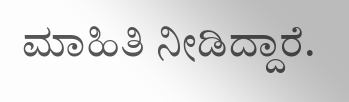ಮಾಹಿತಿ ನೀಡಿದ್ದಾರೆ.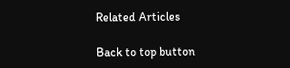Related Articles

Back to top button